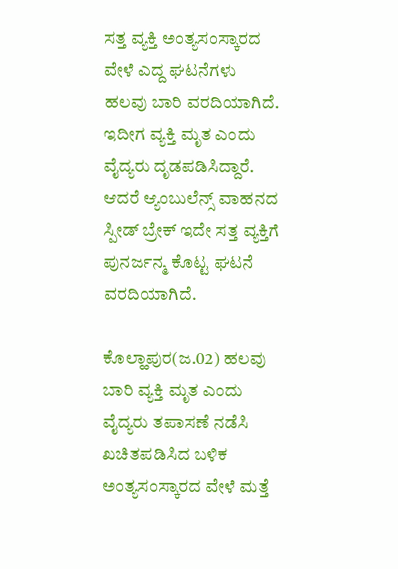ಸತ್ತ ವ್ಯಕ್ತಿ ಅಂತ್ಯಸಂಸ್ಕಾರದ ವೇಳೆ ಎದ್ದ ಘಟನೆಗಳು ಹಲವು ಬಾರಿ ವರದಿಯಾಗಿದೆ. ಇದೀಗ ವ್ಯಕ್ತಿ ಮೃತ ಎಂದು ವೈದ್ಯರು ದೃಡಪಡಿಸಿದ್ದಾರೆ. ಆದರೆ ಆ್ಯಂಬುಲೆನ್ಸ್ ವಾಹನದ ಸ್ಪೀಡ್ ಬ್ರೇಕ್ ಇದೇ ಸತ್ತ ವ್ಯಕ್ತಿಗೆ ಪುನರ್ಜನ್ಮ ಕೊಟ್ಟ ಘಟನೆ ವರದಿಯಾಗಿದೆ.

ಕೊಲ್ಹಾಪುರ(ಜ.02) ಹಲವು ಬಾರಿ ವ್ಯಕ್ತಿ ಮೃತ ಎಂದು ವೈದ್ಯರು ತಪಾಸಣೆ ನಡೆಸಿ ಖಚಿತಪಡಿಸಿದ ಬಳಿಕ ಅಂತ್ಯಸಂಸ್ಕಾರದ ವೇಳೆ ಮತ್ತೆ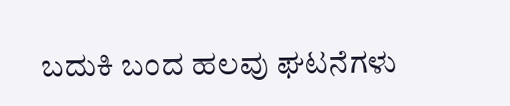ಬದುಕಿ ಬಂದ ಹಲವು ಘಟನೆಗಳು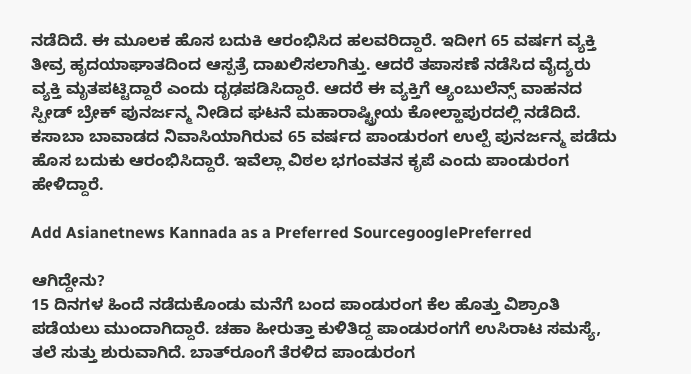ನಡೆದಿದೆ. ಈ ಮೂಲಕ ಹೊಸ ಬದುಕಿ ಆರಂಭಿಸಿದ ಹಲವರಿದ್ದಾರೆ. ಇದೀಗ 65 ವರ್ಷಗ ವ್ಯಕ್ತಿ ತೀವ್ರ ಹೃದಯಾಘಾತದಿಂದ ಆಸ್ಪತ್ರೆ ದಾಖಲಿಸಲಾಗಿತ್ತು. ಆದರೆ ತಪಾಸಣೆ ನಡೆಸಿದ ವೈದ್ಯರು ವ್ಯಕ್ತಿ ಮೃತಪಟ್ಟಿದ್ದಾರೆ ಎಂದು ದೃಢಪಡಿಸಿದ್ದಾರೆ. ಆದರೆ ಈ ವ್ಯಕ್ತಿಗೆ ಆ್ಯಂಬುಲೆನ್ಸ್ ವಾಹನದ ಸ್ಪೀಡ್ ಬ್ರೇಕ್ ಪುನರ್ಜನ್ಮ ನೀಡಿದ ಘಟನೆ ಮಹಾರಾಷ್ಟ್ರೀಯ ಕೋಲ್ಹಾಪುರದಲ್ಲಿ ನಡೆದಿದೆ. ಕಸಾಬಾ ಬಾವಾಡದ ನಿವಾಸಿಯಾಗಿರುವ 65 ವರ್ಷದ ಪಾಂಡುರಂಗ ಉಲ್ಪೆ ಪುನರ್ಜನ್ಮ ಪಡೆದು ಹೊಸ ಬದುಕು ಆರಂಭಿಸಿದ್ದಾರೆ. ಇವೆಲ್ಲಾ ವಿಠಲ ಭಗಂವತನ ಕೃಪೆ ಎಂದು ಪಾಂಡುರಂಗ ಹೇಳಿದ್ದಾರೆ.

Add Asianetnews Kannada as a Preferred SourcegooglePreferred

ಆಗಿದ್ದೇನು?
15 ದಿನಗಳ ಹಿಂದೆ ನಡೆದುಕೊಂಡು ಮನೆಗೆ ಬಂದ ಪಾಂಡುರಂಗ ಕೆಲ ಹೊತ್ತು ವಿಶ್ರಾಂತಿ ಪಡೆಯಲು ಮುಂದಾಗಿದ್ದಾರೆ. ಚಹಾ ಹೀರುತ್ತಾ ಕುಳಿತಿದ್ದ ಪಾಂಡುರಂಗಗೆ ಉಸಿರಾಟ ಸಮಸ್ಯೆ, ತಲೆ ಸುತ್ತು ಶುರುವಾಗಿದೆ. ಬಾತ್‌ರೂಂಗೆ ತೆರಳಿದ ಪಾಂಡುರಂಗ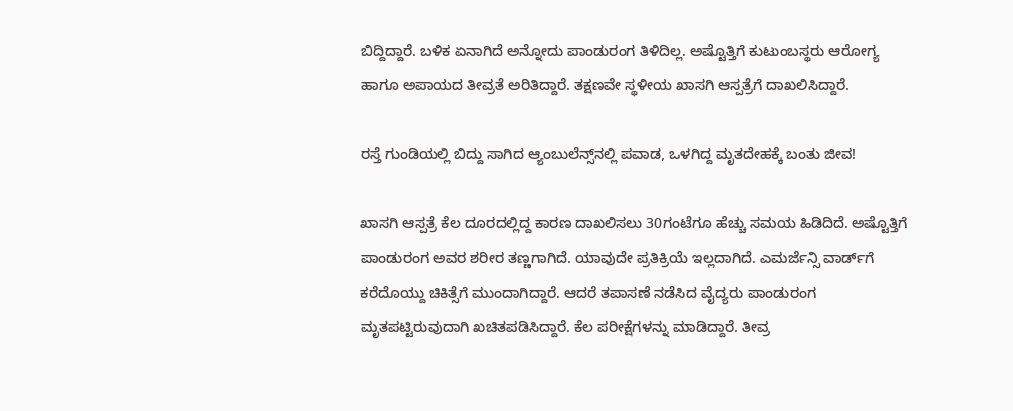ಬಿದ್ದಿದ್ದಾರೆ. ಬಳಿಕ ಏನಾಗಿದೆ ಅನ್ನೋದು ಪಾಂಡುರಂಗ ತಿಳಿದಿಲ್ಲ. ಅಷ್ಟೊತ್ತಿಗೆ ಕುಟುಂಬಸ್ಥರು ಆರೋಗ್ಯ ಹಾಗೂ ಅಪಾಯದ ತೀವ್ರತೆ ಅರಿತಿದ್ದಾರೆ. ತಕ್ಷಣವೇ ಸ್ಥಳೀಯ ಖಾಸಗಿ ಆಸ್ಪತ್ರೆಗೆ ದಾಖಲಿಸಿದ್ದಾರೆ.

ರಸ್ತೆ ಗುಂಡಿಯಲ್ಲಿ ಬಿದ್ದು ಸಾಗಿದ ಆ್ಯಂಬುಲೆನ್ಸ್‌ನಲ್ಲಿ ಪವಾಡ, ಒಳಗಿದ್ದ ಮೃತದೇಹಕ್ಕೆ ಬಂತು ಜೀವ!

ಖಾಸಗಿ ಆಸ್ಪತ್ರೆ ಕೆಲ ದೂರದಲ್ಲಿದ್ದ ಕಾರಣ ದಾಖಲಿಸಲು 30ಗಂಟೆಗೂ ಹೆಚ್ಚು ಸಮಯ ಹಿಡಿದಿದೆ. ಅಷ್ಟೊತ್ತಿಗೆ ಪಾಂಡುರಂಗ ಅವರ ಶರೀರ ತಣ್ಣಗಾಗಿದೆ. ಯಾವುದೇ ಪ್ರತಿಕ್ರಿಯೆ ಇಲ್ಲದಾಗಿದೆ. ಎಮರ್ಜೆನ್ಸಿ ವಾರ್ಡ್‌ಗೆ ಕರೆದೊಯ್ದು ಚಿಕಿತ್ಸೆಗೆ ಮುಂದಾಗಿದ್ದಾರೆ. ಆದರೆ ತಪಾಸಣೆ ನಡೆಸಿದ ವೈದ್ಯರು ಪಾಂಡುರಂಗ ಮೃತಪಟ್ಟಿರುವುದಾಗಿ ಖಚಿತಪಡಿಸಿದ್ದಾರೆ. ಕೆಲ ಪರೀಕ್ಷೆಗಳನ್ನು ಮಾಡಿದ್ದಾರೆ. ತೀವ್ರ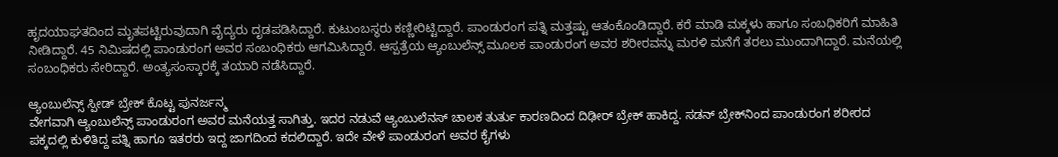ಹೃದಯಾಘತದಿಂದ ಮೃತಪಟ್ಟಿರುವುದಾಗಿ ವೈದ್ಯರು ದೃಡಪಡಿಸಿದ್ದಾರೆ. ಕುಟುಂಬಸ್ಥರು ಕಣ್ಣೀರಿಟ್ಟಿದ್ದಾರೆ. ಪಾಂಡುರಂಗ ಪತ್ನಿ ಮತ್ತಷ್ಟು ಆತಂಕೊಂಡಿದ್ದಾರೆ. ಕರೆ ಮಾಡಿ ಮಕ್ಕಳು ಹಾಗೂ ಸಂಬಧಿಕರಿಗೆ ಮಾಹಿತಿ ನೀಡಿದ್ದಾರೆ. 45 ನಿಮಿಷದಲ್ಲಿ ಪಾಂಡುರಂಗ ಅವರ ಸಂಬಂಧಿಕರು ಆಗಮಿಸಿದ್ದಾರೆ. ಆಸ್ಪತ್ರೆಯ ಆ್ಯಂಬುಲೆನ್ಸ್ ಮೂಲಕ ಪಾಂಡುರಂಗ ಅವರ ಶರೀರವನ್ನು ಮರಳಿ ಮನೆಗೆ ತರಲು ಮುಂದಾಗಿದ್ದಾರೆ. ಮನೆಯಲ್ಲಿ ಸಂಬಂಧಿಕರು ಸೇರಿದ್ದಾರೆ. ಅಂತ್ಯಸಂಸ್ಕಾರಕ್ಕೆ ತಯಾರಿ ನಡೆಸಿದ್ದಾರೆ.

ಆ್ಯಂಬುಲೆನ್ಸ್ ಸ್ಪೀಡ್ ಬ್ರೇಕ್‌ ಕೊಟ್ಟ ಪುನರ್ಜನ್ಮ
ವೇಗವಾಗಿ ಆ್ಯಂಬುಲೆನ್ಸ್ ಪಾಂಡುರಂಗ ಅವರ ಮನೆಯತ್ತ ಸಾಗಿತ್ತು. ಇದರ ನಡುವೆ ಆ್ಯಂಬುಲೆನಸ್ ಚಾಲಕ ತುರ್ತು ಕಾರಣದಿಂದ ದಿಢೀರ್ ಬ್ರೇಕ್ ಹಾಕಿದ್ದ. ಸಡನ್ ಬ್ರೇಕ್‌ನಿಂದ ಪಾಂಡುರಂಗ ಶರೀರದ ಪಕ್ಕದಲ್ಲಿ ಕುಳಿತಿದ್ದ ಪತ್ನಿ ಹಾಗೂ ಇತರರು ಇದ್ದ ಜಾಗದಿಂದ ಕದಲಿದ್ದಾರೆ. ಇದೇ ವೇಳೆ ಪಾಂಡುರಂಗ ಅವರ ಕೈಗಳು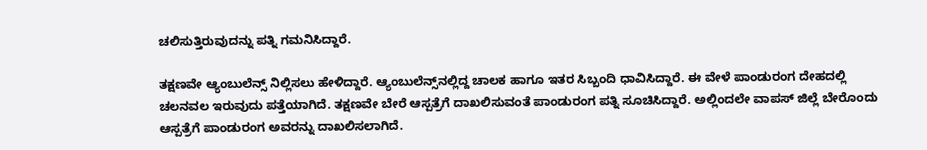ಚಲಿಸುತ್ತಿರುವುದನ್ನು ಪತ್ನಿ ಗಮನಿಸಿದ್ದಾರೆ.

ತಕ್ಷಣವೇ ಆ್ಯಂಬುಲೆನ್ಸ್ ನಿಲ್ಲಿಸಲು ಹೇಳಿದ್ದಾರೆ. ಆ್ಯಂಬುಲೆನ್ಸ್‌ನಲ್ಲಿದ್ದ ಚಾಲಕ ಹಾಗೂ ಇತರ ಸಿಬ್ಬಂದಿ ಧಾವಿಸಿದ್ದಾರೆ. ಈ ವೇಳೆ ಪಾಂಡುರಂಗ ದೇಹದಲ್ಲಿ ಚಲನವಲ ಇರುವುದು ಪತ್ತೆಯಾಗಿದೆ. ತಕ್ಷಣವೇ ಬೇರೆ ಆಸ್ಪತ್ರೆಗೆ ದಾಖಲಿಸುವಂತೆ ಪಾಂಡುರಂಗ ಪತ್ನಿ ಸೂಚಿಸಿದ್ದಾರೆ. ಅಲ್ಲಿಂದಲೇ ವಾಪಸ್ ಜಿಲ್ಲೆ ಬೇರೊಂದು ಆಸ್ಪತ್ರೆಗೆ ಪಾಂಡುರಂಗ ಅವರನ್ನು ದಾಖಲಿಸಲಾಗಿದೆ.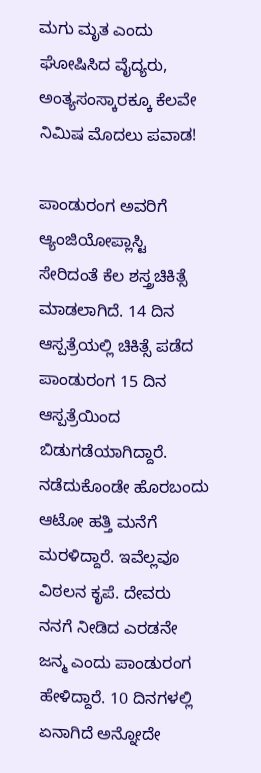ಮಗು ಮೃತ ಎಂದು ಘೋಷಿಸಿದ ವೈದ್ಯರು, ಅಂತ್ಯಸಂಸ್ಕಾರಕ್ಕೂ ಕೆಲವೇ ನಿಮಿಷ ಮೊದಲು ಪವಾಡ!

ಪಾಂಡುರಂಗ ಅವರಿಗೆ ಆ್ಯಂಜಿಯೋಪ್ಲಾಸ್ಟಿ ಸೇರಿದಂತೆ ಕೆಲ ಶಸ್ತ್ರಚಿಕಿತ್ಸೆ ಮಾಡಲಾಗಿದೆ. 14 ದಿನ ಆಸ್ಪತ್ರೆಯಲ್ಲಿ ಚಿಕಿತ್ಸೆ ಪಡೆದ ಪಾಂಡುರಂಗ 15 ದಿನ ಆಸ್ಪತ್ರೆಯಿಂದ ಬಿಡುಗಡೆಯಾಗಿದ್ದಾರೆ. ನಡೆದುಕೊಂಡೇ ಹೊರಬಂದು ಆಟೋ ಹತ್ತಿ ಮನೆಗೆ ಮರಳಿದ್ದಾರೆ. ಇವೆಲ್ಲವೂ ವಿಠಲನ ಕೃಪೆ. ದೇವರು ನನಗೆ ನೀಡಿದ ಎರಡನೇ ಜನ್ಮ ಎಂದು ಪಾಂಡುರಂಗ ಹೇಳಿದ್ದಾರೆ. 10 ದಿನಗಳಲ್ಲಿ ಏನಾಗಿದೆ ಅನ್ನೋದೇ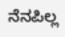ನೆನಪಿಲ್ಲ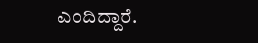ಎಂದಿದ್ದಾರೆ.